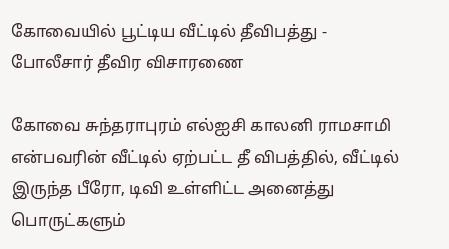கோவையில் பூட்டிய வீட்டில் தீவிபத்து - போலீசார் தீவிர விசாரணை

கோவை சுந்தராபுரம் எல்ஐசி காலனி ராமசாமி என்பவரின் வீட்டில் ஏற்பட்ட தீ விபத்தில், வீட்டில் இருந்த பீரோ, டிவி உள்ளிட்ட அனைத்து பொருட்களும்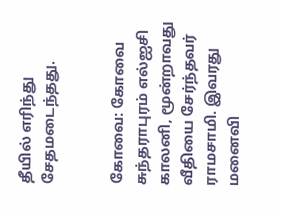தீயில் எரிந்து சேதமடைந்தது.


கோவை: கோவை சுந்தராபுரம் எல்ஐசி காலனி, மூன்றாவது வீதியை சேர்ந்தவர் ராமசாமி. இவரது மனைவி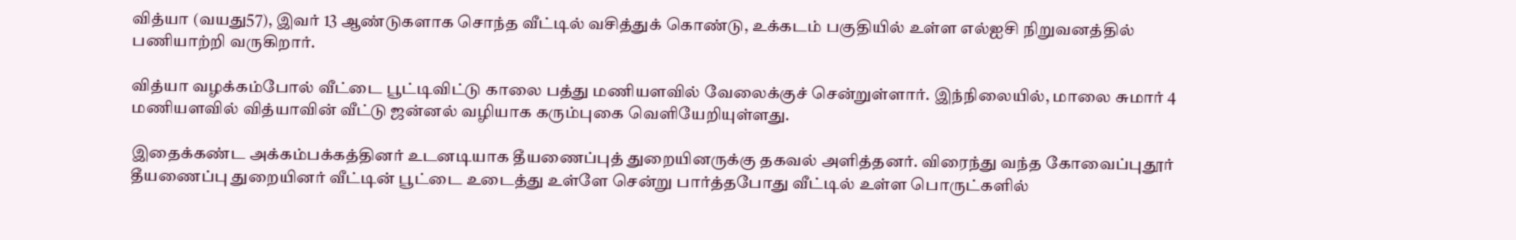வித்யா (வயது57), இவர் 13 ஆண்டுகளாக சொந்த வீட்டில் வசித்துக் கொண்டு, உக்கடம் பகுதியில் உள்ள எல்ஐசி நிறுவனத்தில் பணியாற்றி வருகிறார்.

வித்யா வழக்கம்போல் வீட்டை பூட்டிவிட்டு காலை பத்து மணியளவில் வேலைக்குச் சென்றுள்ளார். இந்நிலையில், மாலை சுமார் 4 மணியளவில் வித்யாவின் வீட்டு ஜன்னல் வழியாக கரும்புகை வெளியேறியுள்ளது.

இதைக்கண்ட அக்கம்பக்கத்தினர் உடனடியாக தீயணைப்புத் துறையினருக்கு தகவல் அளித்தனர். விரைந்து வந்த கோவைப்புதூர் தீயணைப்பு துறையினர் வீட்டின் பூட்டை உடைத்து உள்ளே சென்று பார்த்தபோது வீட்டில் உள்ள பொருட்களில்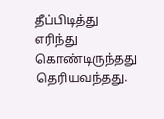தீப்பிடித்து எரிந்து கொண்டிருந்தது தெரியவந்தது.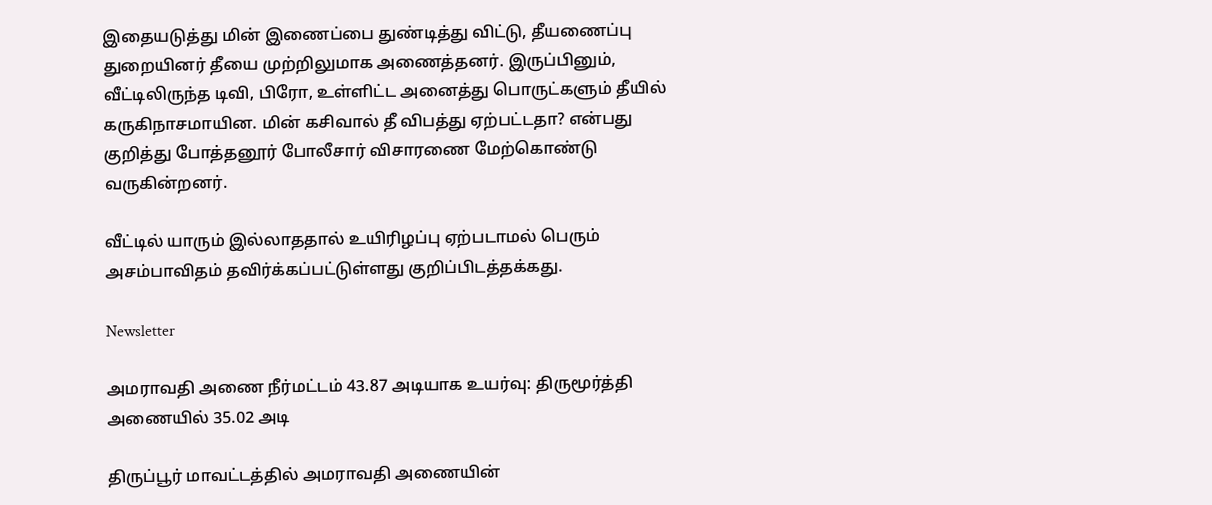இதையடுத்து மின் இணைப்பை துண்டித்து விட்டு, தீயணைப்பு துறையினர் தீயை முற்றிலுமாக அணைத்தனர். இருப்பினும், வீட்டிலிருந்த டிவி, பிரோ, உள்ளிட்ட அனைத்து பொருட்களும் தீயில் கருகிநாசமாயின. மின் கசிவால் தீ விபத்து ஏற்பட்டதா? என்பது குறித்து போத்தனூர் போலீசார் விசாரணை மேற்கொண்டு வருகின்றனர்.

வீட்டில் யாரும் இல்லாததால் உயிரிழப்பு ஏற்படாமல் பெரும் அசம்பாவிதம் தவிர்க்கப்பட்டுள்ளது குறிப்பிடத்தக்கது.

Newsletter

அமராவதி அணை நீர்மட்டம் 43.87 அடியாக உயர்வு: திருமூர்த்தி அணையில் 35.02 அடி

திருப்பூர் மாவட்டத்தில் அமராவதி அணையின்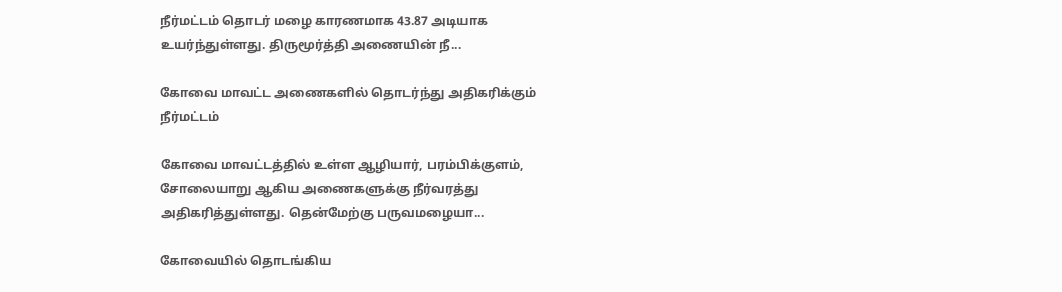நீர்மட்டம் தொடர் மழை காரணமாக 43.87 அடியாக உயர்ந்துள்ளது. திருமூர்த்தி அணையின் நீ...

கோவை மாவட்ட அணைகளில் தொடர்ந்து அதிகரிக்கும் நீர்மட்டம்

கோவை மாவட்டத்தில் உள்ள ஆழியார், பரம்பிக்குளம், சோலையாறு ஆகிய அணைகளுக்கு நீர்வரத்து அதிகரித்துள்ளது. தென்மேற்கு பருவமழையா...

கோவையில் தொடங்கிய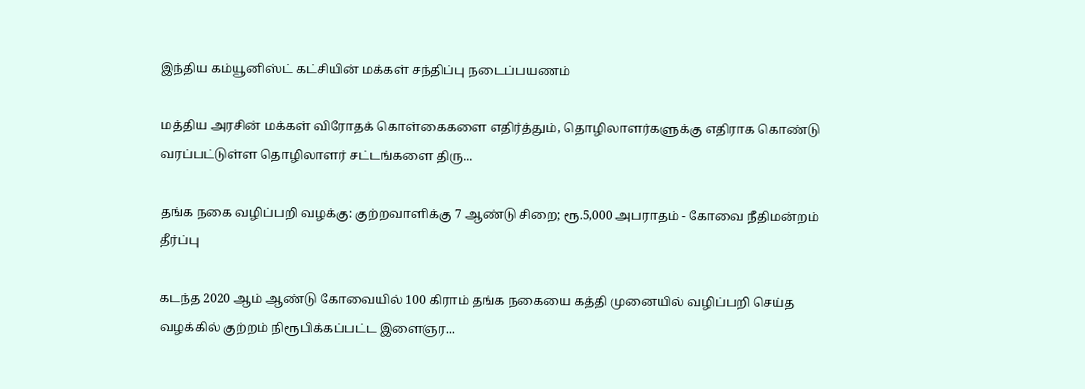இந்திய கம்யூனிஸ்ட் கட்சியின் மக்கள் சந்திப்பு நடைப்பயணம்

மத்திய அரசின் மக்கள் விரோதக் கொள்கைகளை எதிர்த்தும், தொழிலாளர்களுக்கு எதிராக கொண்டு வரப்பட்டுள்ள தொழிலாளர் சட்டங்களை திரு...

தங்க நகை வழிப்பறி வழக்கு: குற்றவாளிக்கு 7 ஆண்டு சிறை; ரூ.5,000 அபராதம் - கோவை நீதிமன்றம் தீர்ப்பு

கடந்த 2020 ஆம் ஆண்டு கோவையில் 100 கிராம் தங்க நகையை கத்தி முனையில் வழிப்பறி செய்த வழக்கில் குற்றம் நிரூபிக்கப்பட்ட இளைஞர...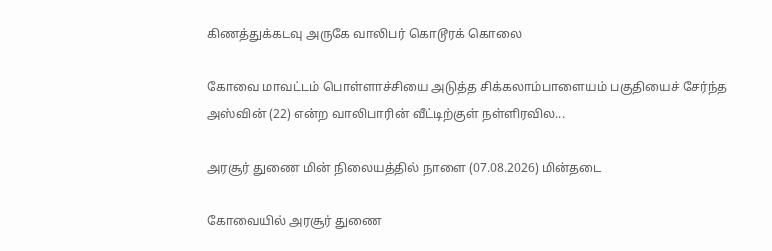கிணத்துக்கடவு அருகே வாலிபர் கொடூரக் கொலை

கோவை மாவட்டம் பொள்ளாச்சியை அடுத்த சிக்கலாம்பாளையம் பகுதியைச் சேர்ந்த அஸ்வின் (22) என்ற வாலிபாரின் வீட்டிற்குள் நள்ளிரவில...

அரசூர் துணை மின் நிலையத்தில் நாளை (07.08.2026) மின்தடை

கோவையில் அரசூர் துணை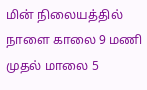மின் நிலையத்தில் நாளை காலை 9 மணி முதல் மாலை 5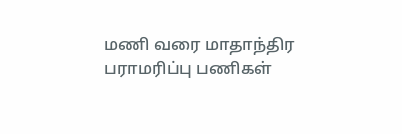மணி வரை மாதாந்திர பராமரிப்பு பணிகள்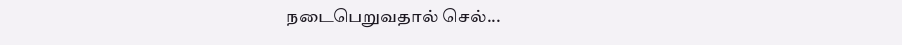நடைபெறுவதால் செல்...